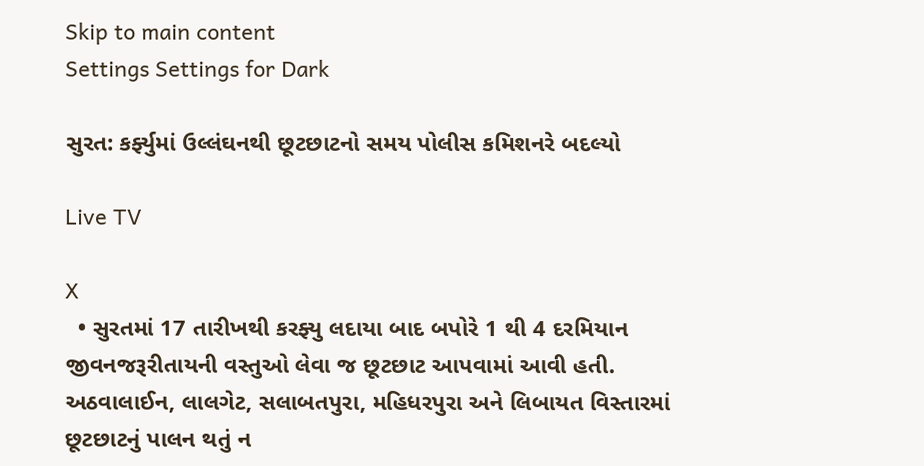Skip to main content
Settings Settings for Dark

સુરત: કર્ફ્યુમાં ઉલ્લંઘનથી છૂટછાટનો સમય પોલીસ કમિશનરે બદલ્યો

Live TV

X
  • સુરતમાં 17 તારીખથી કરફ્યુ લદાયા બાદ બપોરે 1 થી 4 દરમિયાન જીવનજરૂરીતાયની વસ્તુઓ લેવા જ છૂટછાટ આપવામાં આવી હતી. અઠવાલાઈન, લાલગેટ, સલાબતપુરા, મહિધરપુરા અને લિબાયત વિસ્તારમાં છૂટછાટનું પાલન થતું ન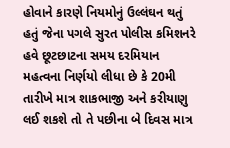હોવાને કારણે નિયમોનું ઉલ્લંઘન થતું હતું જેના પગલે સુરત પોલીસ કમિશનરે હવે છૂટછાટના સમય દરમિયાન મહત્વના નિર્ણયો લીધા છે કે 20મી તારીખે માત્ર શાકભાજી અને કરીયાણુ લઈ શકશે તો તે પછીના બે દિવસ માત્ર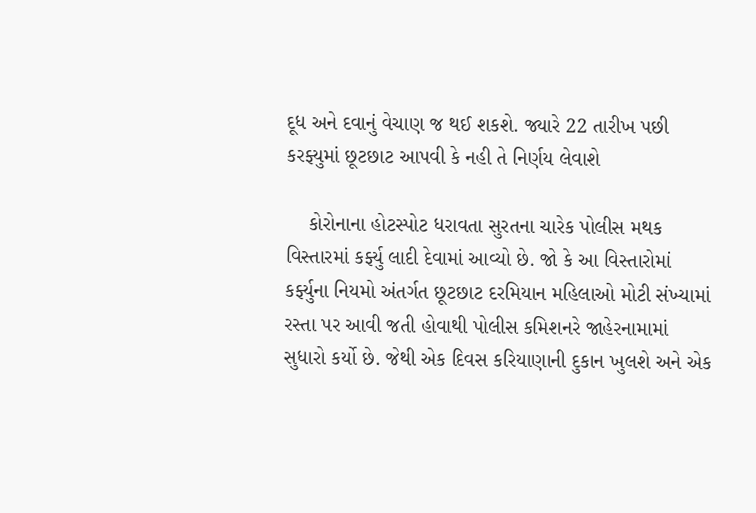દૂધ અને દવાનું વેચાણ જ થઈ શકશે. જ્યારે 22 તારીખ પછી કરફ્યુમાં છૂટછાટ આપવી કે નહી તે નિર્ણય લેવાશે

    કોરોનાના હોટસ્પોટ ધરાવતા સુરતના ચારેક પોલીસ મથક વિસ્તારમાં કર્ફ્યુ લાદી દેવામાં આવ્યો છે. જો કે આ વિસ્તારોમાં કર્ફ્યુના નિયમો અંતર્ગત છૂટછાટ દરમિયાન મહિલાઓ મોટી સંખ્યામાં રસ્તા પર આવી જતી હોવાથી પોલીસ કમિશનરે જાહેરનામામાં સુધારો કર્યો છે. જેથી એક દિવસ કરિયાણાની દુકાન ખુલશે અને એક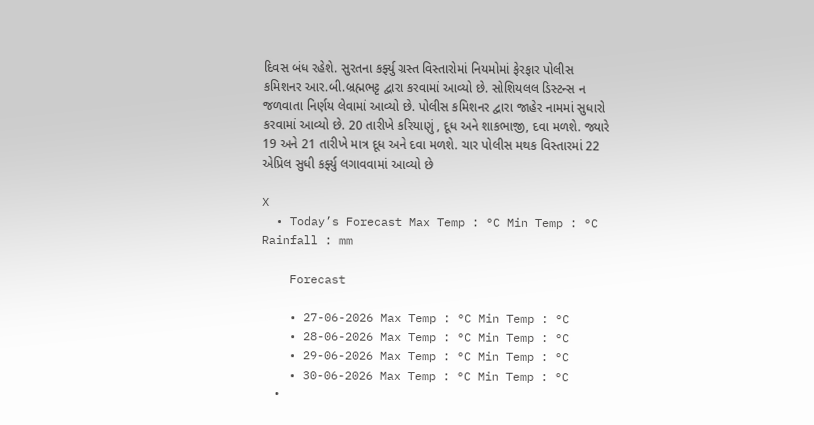દિવસ બંધ રહેશે. સુરતના કર્ફ્યુ ગ્રસ્ત વિસ્તારોમાં નિયમોમાં ફેરફાર પોલીસ કમિશનર આર.બી.બ્રહ્મભટ્ટ દ્વારા કરવામાં આવ્યો છે. સોશિયલલ ડિસ્ટન્સ ન જળવાતા નિર્ણય લેવામાં આવ્યો છે. પોલીસ કમિશનર દ્વારા જાહેર નામમાં સુધારો કરવામાં આવ્યો છે. 20 તારીખે કરિયાણું , દૂધ અને શાકભાજી, દવા મળશે. જ્યારે 19 અને 21 તારીખે માત્ર દૂધ અને દવા મળશે. ચાર પોલીસ મથક વિસ્તારમાં 22 એપ્રિલ સુધી કર્ફ્યુ લગાવવામાં આવ્યો છે

X
  • Today’s Forecast Max Temp : °C Min Temp : °C Rainfall : mm

    Forecast

    • 27-06-2026 Max Temp : °C Min Temp : °C
    • 28-06-2026 Max Temp : °C Min Temp : °C
    • 29-06-2026 Max Temp : °C Min Temp : °C
    • 30-06-2026 Max Temp : °C Min Temp : °C
    •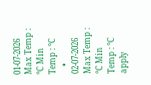01-07-2026 Max Temp : °C Min Temp : °C
    • 02-07-2026 Max Temp : °C Min Temp : °C
apply